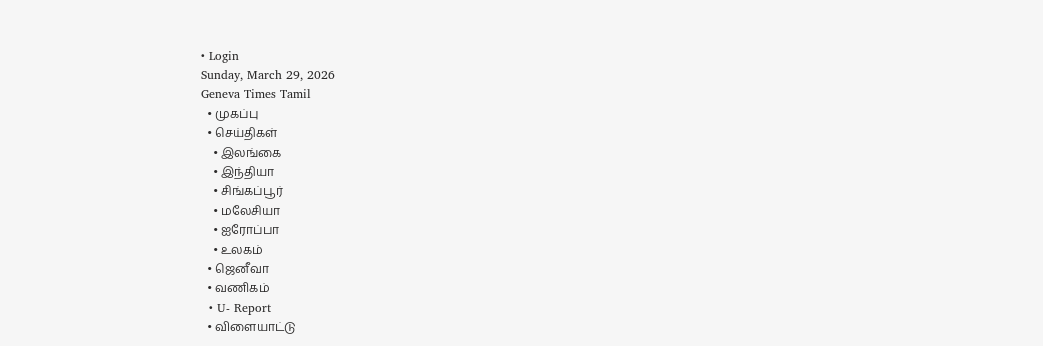• Login
Sunday, March 29, 2026
Geneva Times Tamil
  • முகப்பு
  • செய்திகள்
    • இலங்கை
    • இந்தியா
    • சிங்கப்பூர்
    • மலேசியா
    • ஐரோப்பா
    • உலகம்
  • ஜெனீவா
  • வணிகம்
  • U- Report
  • விளையாட்டு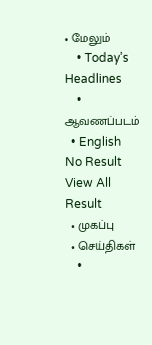• மேலும்
    • Today’s Headlines
    • ஆவணப்படம்
  • English
No Result
View All Result
  • முகப்பு
  • செய்திகள்
    •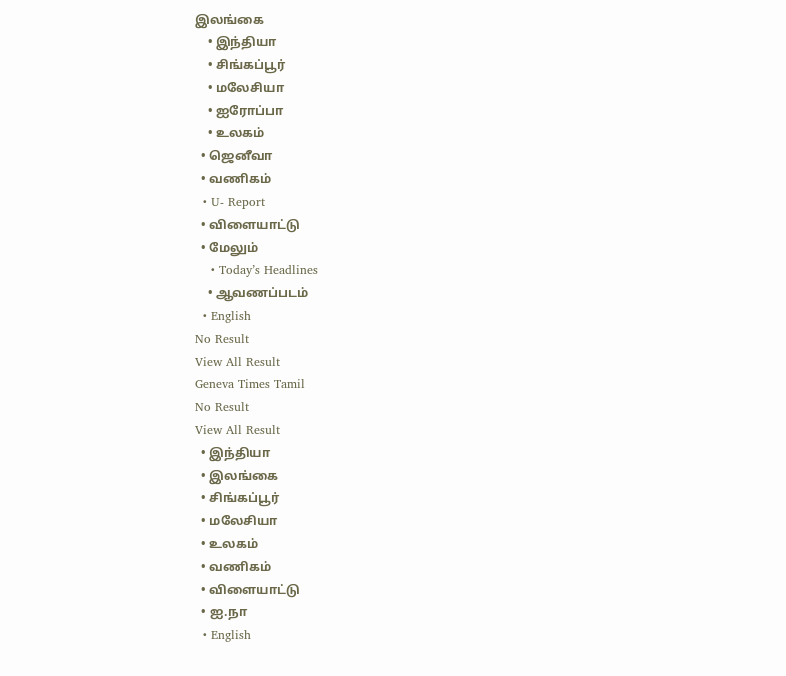இலங்கை
    • இந்தியா
    • சிங்கப்பூர்
    • மலேசியா
    • ஐரோப்பா
    • உலகம்
  • ஜெனீவா
  • வணிகம்
  • U- Report
  • விளையாட்டு
  • மேலும்
    • Today’s Headlines
    • ஆவணப்படம்
  • English
No Result
View All Result
Geneva Times Tamil
No Result
View All Result
  • இந்தியா
  • இலங்கை
  • சிங்கப்பூர்
  • மலேசியா
  • உலகம்
  • வணிகம்
  • விளையாட்டு
  • ஐ.நா
  • English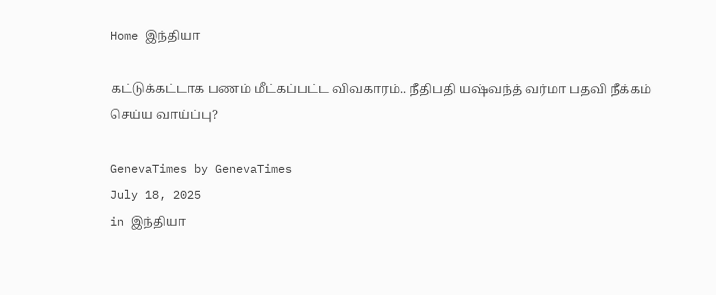Home இந்தியா

கட்டுக்கட்டாக பணம் மீட்கப்பட்ட விவகாரம்.. நீதிபதி யஷ்வந்த் வர்மா பதவி நீக்கம் செய்ய வாய்ப்பு?

GenevaTimes by GenevaTimes
July 18, 2025
in இந்தியா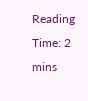Reading Time: 2 mins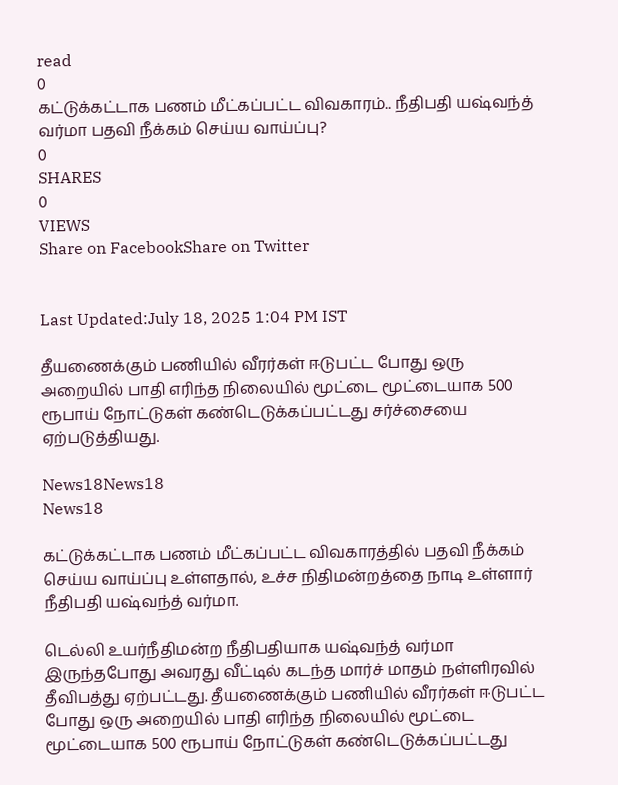read
0
கட்டுக்கட்டாக பணம் மீட்கப்பட்ட விவகாரம்.. நீதிபதி யஷ்வந்த் வர்மா பதவி நீக்கம் செய்ய வாய்ப்பு?
0
SHARES
0
VIEWS
Share on FacebookShare on Twitter


Last Updated:July 18, 2025 1:04 PM IST

தீயணைக்கும் பணியில் வீரர்கள் ஈடுபட்ட போது ஒரு அறையில் பாதி எரிந்த நிலையில் மூட்டை மூட்டையாக 500 ரூபாய் நோட்டுகள் கண்டெடுக்கப்பட்டது சர்ச்சையை ஏற்படுத்தியது.

News18News18
News18

கட்டுக்கட்டாக பணம் மீட்கப்பட்ட விவகாரத்தில் பதவி நீக்கம் செய்ய வாய்ப்பு உள்ளதால், உச்ச நிதிமன்றத்தை நாடி உள்ளார் நீதிபதி யஷ்வந்த் வர்மா.

டெல்லி உயர்நீதிமன்ற நீதிபதியாக யஷ்வந்த் வர்மா இருந்தபோது அவரது வீட்டில் கடந்த மார்ச் மாதம் நள்ளிரவில் தீவிபத்து ஏற்பட்டது. தீயணைக்கும் பணியில் வீரர்கள் ஈடுபட்ட போது ஒரு அறையில் பாதி எரிந்த நிலையில் மூட்டை மூட்டையாக 500 ரூபாய் நோட்டுகள் கண்டெடுக்கப்பட்டது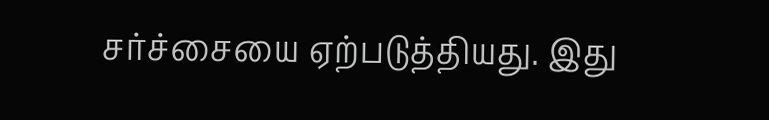சர்ச்சையை ஏற்படுத்தியது. இது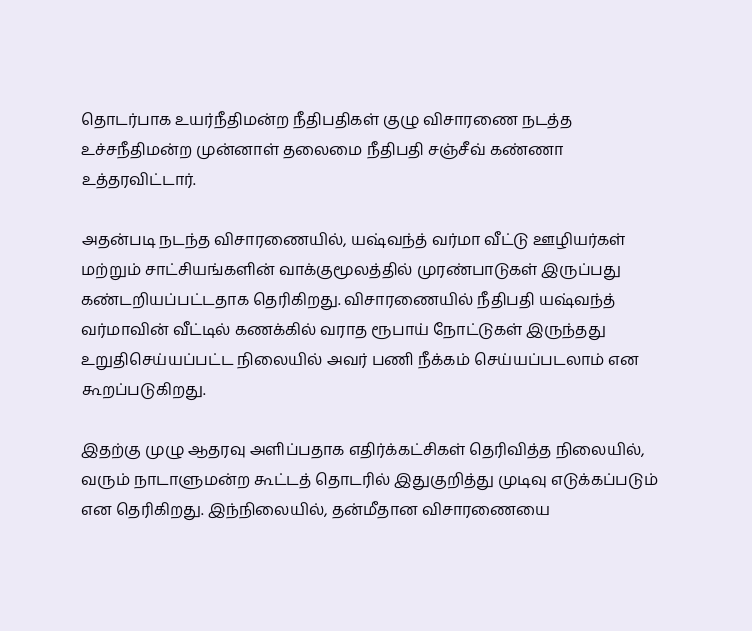தொடர்பாக உயர்நீதிமன்ற நீதிபதிகள் குழு விசாரணை நடத்த உச்சநீதிமன்ற முன்னாள் தலைமை நீதிபதி சஞ்சீவ் கண்ணா உத்தரவிட்டார்.

அதன்படி நடந்த விசாரணையில், யஷ்வந்த் வர்மா வீட்டு ஊழியர்கள் மற்றும் சாட்சியங்களின் வாக்குமூலத்தில் முரண்பாடுகள் இருப்பது கண்டறியப்பட்டதாக தெரிகிறது. விசாரணையில் நீதிபதி யஷ்வந்த் வர்மாவின் வீட்டில் கணக்கில் வராத ரூபாய் நோட்டுகள் இருந்தது உறுதிசெய்யப்பட்ட நிலையில் அவர் பணி நீக்கம் செய்யப்படலாம் என கூறப்படுகிறது.

இதற்கு முழு ஆதரவு அளிப்பதாக எதிர்க்கட்சிகள் தெரிவித்த நிலையில், வரும் நாடாளுமன்ற கூட்டத் தொடரில் இதுகுறித்து முடிவு எடுக்கப்படும் என தெரிகிறது. இந்நிலையில், தன்மீதான விசாரணையை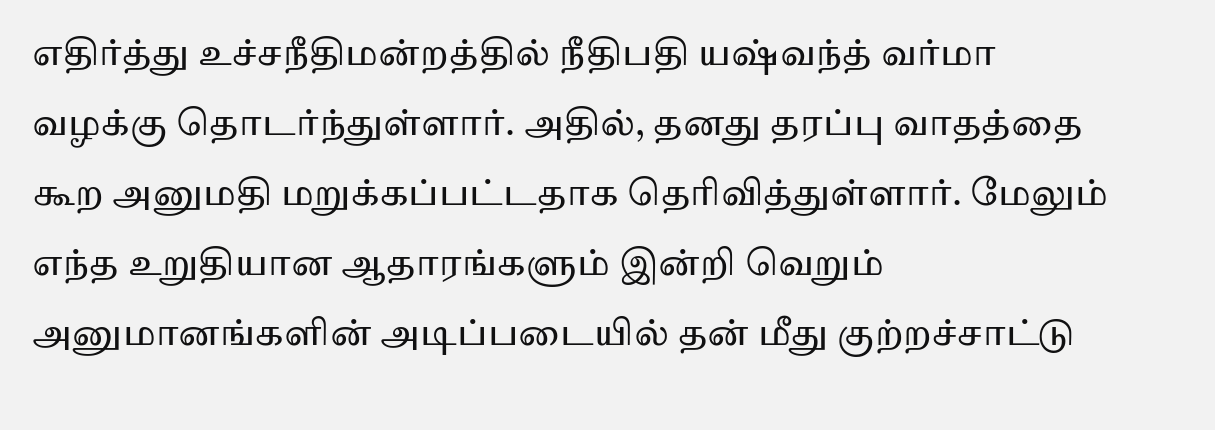எதிர்த்து உச்சநீதிமன்றத்தில் நீதிபதி யஷ்வந்த் வர்மா வழக்கு தொடர்ந்துள்ளார். அதில், தனது தரப்பு வாதத்தை கூற அனுமதி மறுக்கப்பட்டதாக தெரிவித்துள்ளார். மேலும் எந்த உறுதியான ஆதாரங்களும் இன்றி வெறும் அனுமானங்களின் அடிப்படையில் தன் மீது குற்றச்சாட்டு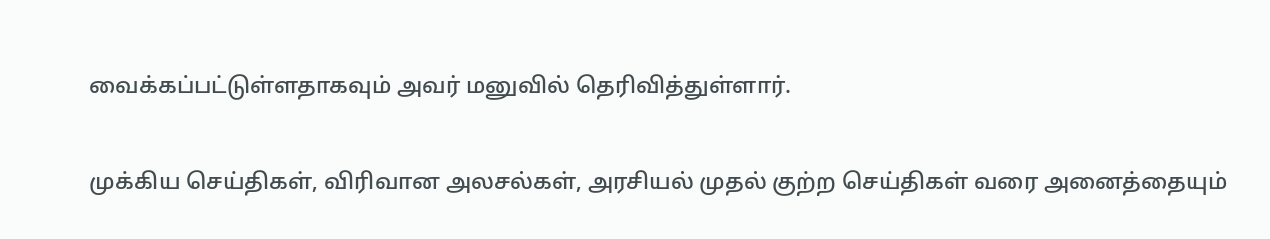வைக்கப்பட்டுள்ளதாகவும் அவர் மனுவில் தெரிவித்துள்ளார்.

முக்கிய செய்திகள், விரிவான அலசல்கள், அரசியல் முதல் குற்ற செய்திகள் வரை அனைத்தையும்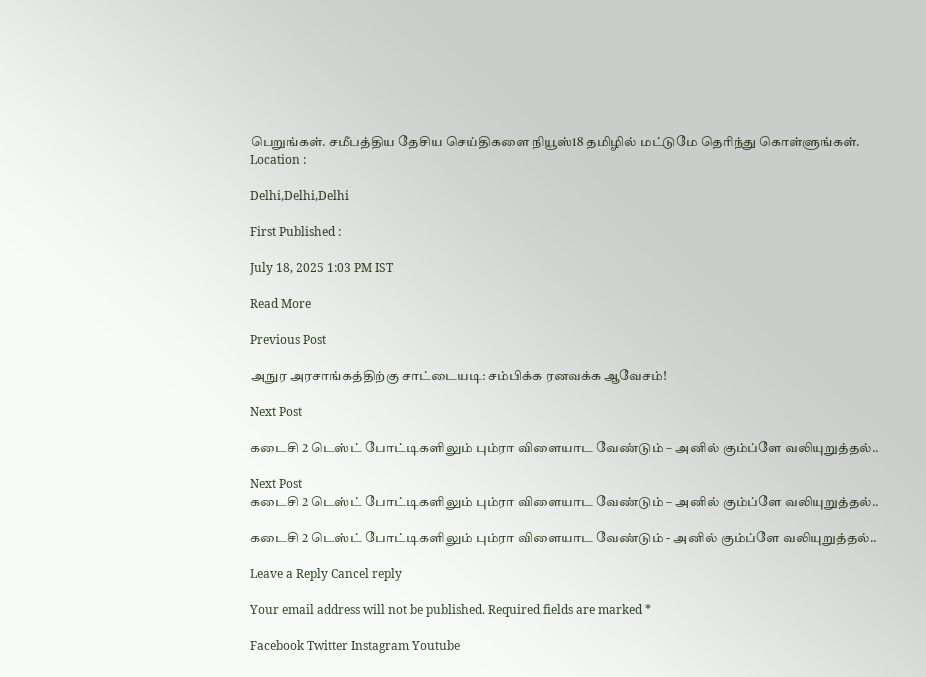பெறுங்கள். சமீபத்திய தேசிய செய்திகளை நியூஸ்18 தமிழில் மட்டுமே தெரிந்து கொள்ளுங்கள்.
Location :

Delhi,Delhi,Delhi

First Published :

July 18, 2025 1:03 PM IST

Read More

Previous Post

அநுர அரசாங்கத்திற்கு சாட்டையடி: சம்பிக்க ரனவக்க ஆவேசம்!

Next Post

கடைசி 2 டெஸ்ட் போட்டிகளிலும் பும்ரா விளையாட வேண்டும் – அனில் கும்ப்ளே வலியுறுத்தல்..

Next Post
கடைசி 2 டெஸ்ட் போட்டிகளிலும் பும்ரா விளையாட வேண்டும் – அனில் கும்ப்ளே வலியுறுத்தல்..

கடைசி 2 டெஸ்ட் போட்டிகளிலும் பும்ரா விளையாட வேண்டும் - அனில் கும்ப்ளே வலியுறுத்தல்..

Leave a Reply Cancel reply

Your email address will not be published. Required fields are marked *

Facebook Twitter Instagram Youtube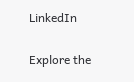LinkedIn

Explore the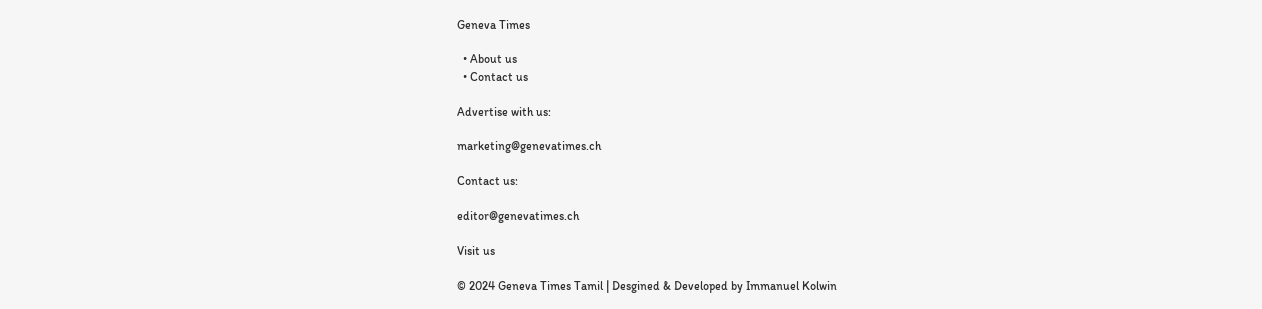Geneva Times

  • About us
  • Contact us

Advertise with us:

marketing@genevatimes.ch

Contact us:

editor@genevatimes.ch

Visit us

© 2024 Geneva Times Tamil | Desgined & Developed by Immanuel Kolwin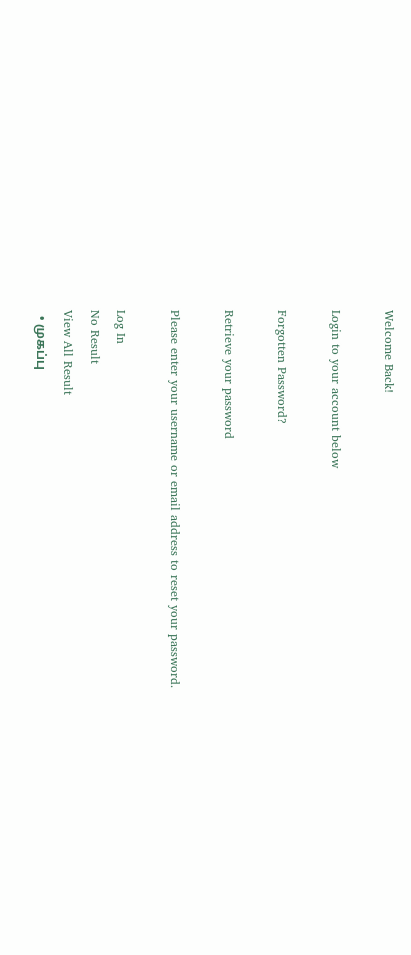Welcome Back!

Login to your account below

Forgotten Password?

Retrieve your password

Please enter your username or email address to reset your password.

Log In
No Result
View All Result
  • முகப்பு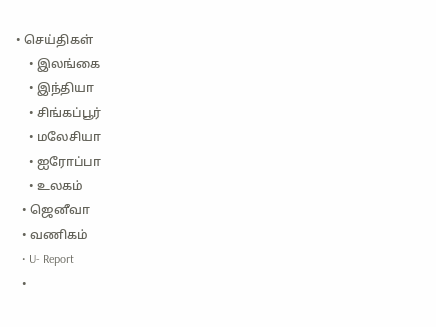• செய்திகள்
    • இலங்கை
    • இந்தியா
    • சிங்கப்பூர்
    • மலேசியா
    • ஐரோப்பா
    • உலகம்
  • ஜெனீவா
  • வணிகம்
  • U- Report
  •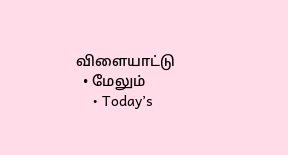விளையாட்டு
  • மேலும்
    • Today’s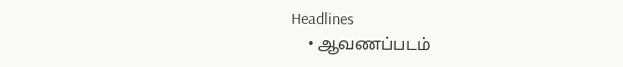Headlines
    • ஆவணப்படம்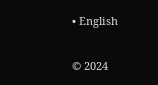• English

© 2024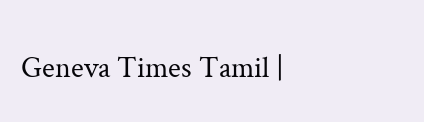Geneva Times Tamil |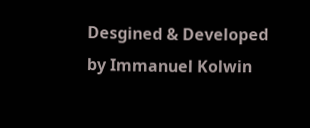Desgined & Developed by Immanuel Kolwin